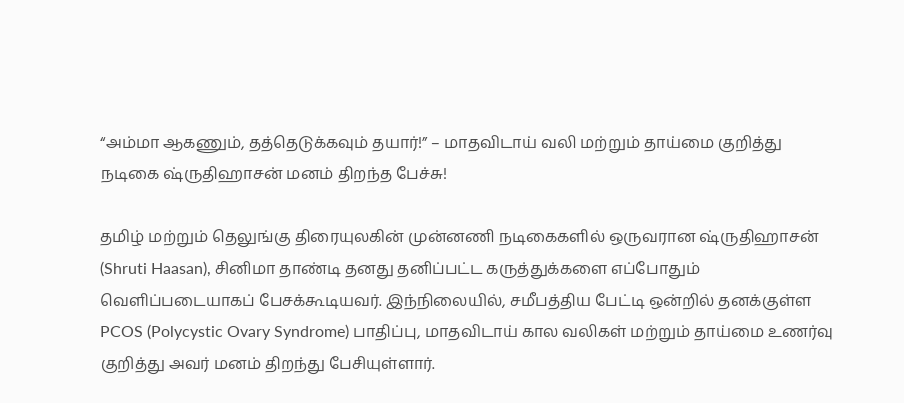“அம்மா ஆகணும், தத்தெடுக்கவும் தயார்!” – மாதவிடாய் வலி மற்றும் தாய்மை குறித்து நடிகை ஷ்ருதிஹாசன் மனம் திறந்த பேச்சு!

தமிழ் மற்றும் தெலுங்கு திரையுலகின் முன்னணி நடிகைகளில் ஒருவரான ஷ்ருதிஹாசன் (Shruti Haasan), சினிமா தாண்டி தனது தனிப்பட்ட கருத்துக்களை எப்போதும் வெளிப்படையாகப் பேசக்கூடியவர். இந்நிலையில், சமீபத்திய பேட்டி ஒன்றில் தனக்குள்ள PCOS (Polycystic Ovary Syndrome) பாதிப்பு, மாதவிடாய் கால வலிகள் மற்றும் தாய்மை உணர்வு குறித்து அவர் மனம் திறந்து பேசியுள்ளார்.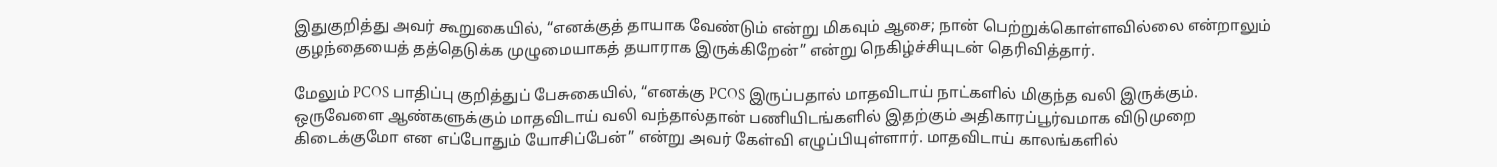இதுகுறித்து அவர் கூறுகையில், “எனக்குத் தாயாக வேண்டும் என்று மிகவும் ஆசை; நான் பெற்றுக்கொள்ளவில்லை என்றாலும் குழந்தையைத் தத்தெடுக்க முழுமையாகத் தயாராக இருக்கிறேன்” என்று நெகிழ்ச்சியுடன் தெரிவித்தார்.

மேலும் PCOS பாதிப்பு குறித்துப் பேசுகையில், “எனக்கு PCOS இருப்பதால் மாதவிடாய் நாட்களில் மிகுந்த வலி இருக்கும். ஒருவேளை ஆண்களுக்கும் மாதவிடாய் வலி வந்தால்தான் பணியிடங்களில் இதற்கும் அதிகாரப்பூர்வமாக விடுமுறை கிடைக்குமோ என எப்போதும் யோசிப்பேன்” என்று அவர் கேள்வி எழுப்பியுள்ளார். மாதவிடாய் காலங்களில்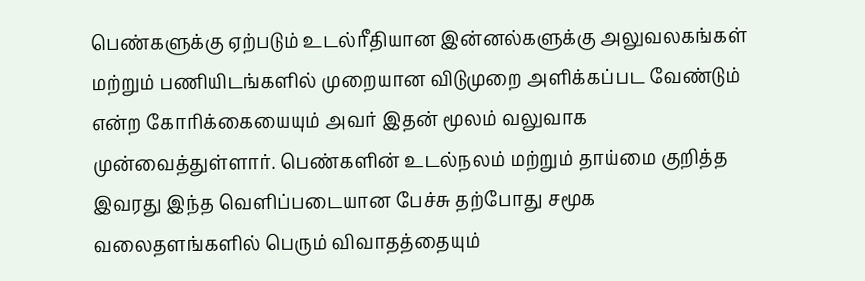பெண்களுக்கு ஏற்படும் உடல்ரீதியான இன்னல்களுக்கு அலுவலகங்கள் மற்றும் பணியிடங்களில் முறையான விடுமுறை அளிக்கப்பட வேண்டும் என்ற கோரிக்கையையும் அவர் இதன் மூலம் வலுவாக முன்வைத்துள்ளார். பெண்களின் உடல்நலம் மற்றும் தாய்மை குறித்த இவரது இந்த வெளிப்படையான பேச்சு தற்போது சமூக வலைதளங்களில் பெரும் விவாதத்தையும்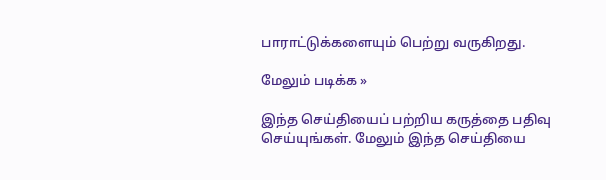பாராட்டுக்களையும் பெற்று வருகிறது.

மேலும் படிக்க »

இந்த செய்தியைப் பற்றிய கருத்தை பதிவு செய்யுங்கள். மேலும் இந்த செய்தியை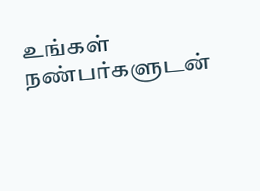உங்கள் நண்பர்களுடன்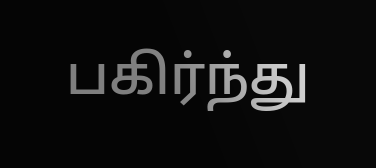பகிர்ந்து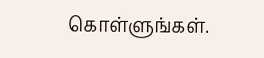கொள்ளுங்கள்.